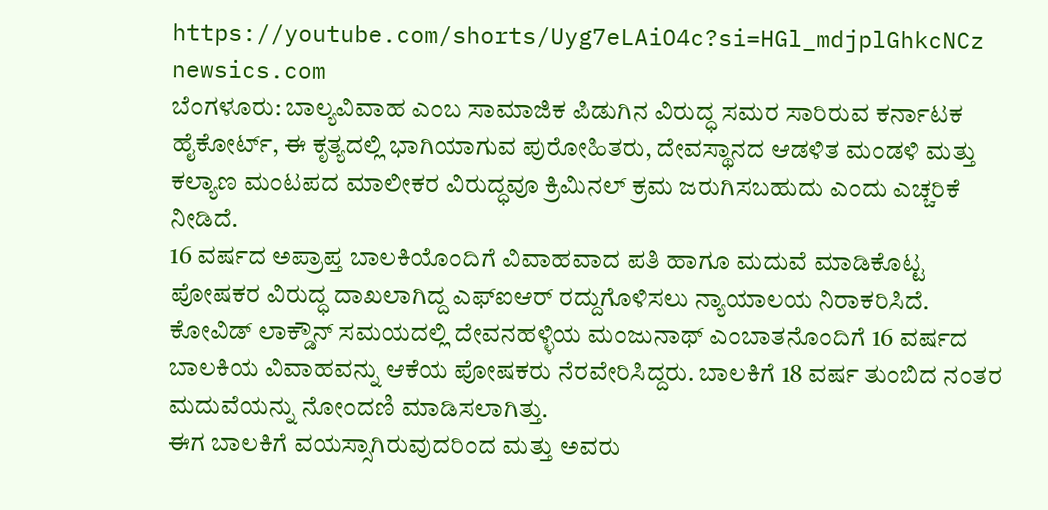https://youtube.com/shorts/Uyg7eLAiO4c?si=HGl_mdjplGhkcNCz
newsics.com
ಬೆಂಗಳೂರು: ಬಾಲ್ಯವಿವಾಹ ಎಂಬ ಸಾಮಾಜಿಕ ಪಿಡುಗಿನ ವಿರುದ್ಧ ಸಮರ ಸಾರಿರುವ ಕರ್ನಾಟಕ ಹೈಕೋರ್ಟ್, ಈ ಕೃತ್ಯದಲ್ಲಿ ಭಾಗಿಯಾಗುವ ಪುರೋಹಿತರು, ದೇವಸ್ಥಾನದ ಆಡಳಿತ ಮಂಡಳಿ ಮತ್ತು ಕಲ್ಯಾಣ ಮಂಟಪದ ಮಾಲೀಕರ ವಿರುದ್ಧವೂ ಕ್ರಿಮಿನಲ್ ಕ್ರಮ ಜರುಗಿಸಬಹುದು ಎಂದು ಎಚ್ಚರಿಕೆ ನೀಡಿದೆ.
16 ವರ್ಷದ ಅಪ್ರಾಪ್ತ ಬಾಲಕಿಯೊಂದಿಗೆ ವಿವಾಹವಾದ ಪತಿ ಹಾಗೂ ಮದುವೆ ಮಾಡಿಕೊಟ್ಟ ಪೋಷಕರ ವಿರುದ್ಧ ದಾಖಲಾಗಿದ್ದ ಎಫ್ಐಆರ್ ರದ್ದುಗೊಳಿಸಲು ನ್ಯಾಯಾಲಯ ನಿರಾಕರಿಸಿದೆ.
ಕೋವಿಡ್ ಲಾಕ್ಡೌನ್ ಸಮಯದಲ್ಲಿ ದೇವನಹಳ್ಳಿಯ ಮಂಜುನಾಥ್ ಎಂಬಾತನೊಂದಿಗೆ 16 ವರ್ಷದ ಬಾಲಕಿಯ ವಿವಾಹವನ್ನು ಆಕೆಯ ಪೋಷಕರು ನೆರವೇರಿಸಿದ್ದರು. ಬಾಲಕಿಗೆ 18 ವರ್ಷ ತುಂಬಿದ ನಂತರ ಮದುವೆಯನ್ನು ನೋಂದಣಿ ಮಾಡಿಸಲಾಗಿತ್ತು.
ಈಗ ಬಾಲಕಿಗೆ ವಯಸ್ಸಾಗಿರುವುದರಿಂದ ಮತ್ತು ಅವರು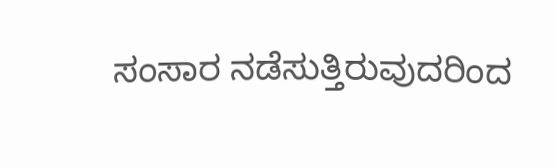ಸಂಸಾರ ನಡೆಸುತ್ತಿರುವುದರಿಂದ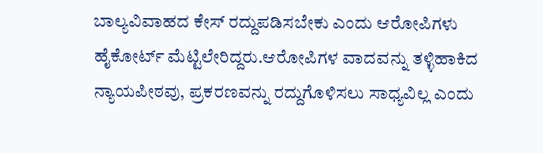ಬಾಲ್ಯವಿವಾಹದ ಕೇಸ್ ರದ್ದುಪಡಿಸಬೇಕು ಎಂದು ಆರೋಪಿಗಳು ಹೈಕೋರ್ಟ್ ಮೆಟ್ಟಿಲೇರಿದ್ದರು.ಆರೋಪಿಗಳ ವಾದವನ್ನು ತಳ್ಳಿಹಾಕಿದ ನ್ಯಾಯಪೀಠವು, ಪ್ರಕರಣವನ್ನು ರದ್ದುಗೊಳಿಸಲು ಸಾಧ್ಯವಿಲ್ಲ ಎಂದು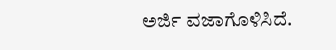ಅರ್ಜಿ ವಜಾಗೊಳಿಸಿದೆ.